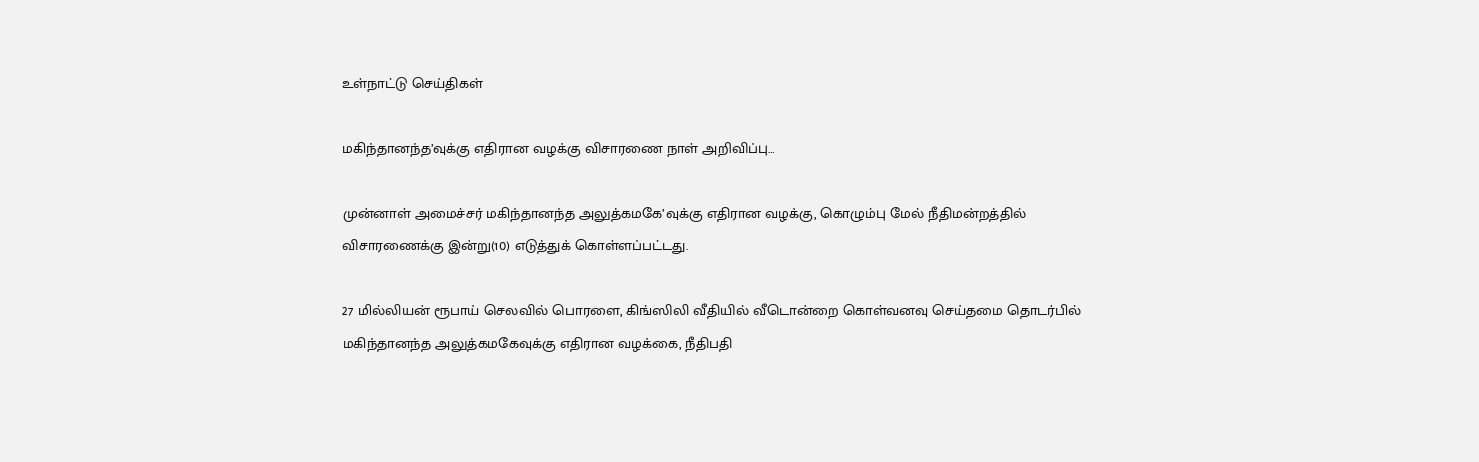உள்நாட்டு செய்திகள்

மகிந்தானந்த’வுக்கு எதிரான வழக்கு விசாரணை நாள் அறிவிப்பு…

முன்னாள் அமைச்சர் மகிந்தானந்த அலுத்கமகே’வுக்கு எதிரான வழக்கு, கொழும்பு மேல் நீதிமன்றத்தில் விசாரணைக்கு இன்று(10) எடுத்துக் கொள்ளப்பட்டது.

27 மில்லியன் ரூபாய் செலவில் பொரளை, கிங்ஸிலி வீதியில் வீடொன்றை கொள்வனவு செய்தமை தொடர்பில் மகிந்தானந்த அலுத்கமகேவுக்கு எதிரான வழக்கை, நீதிபதி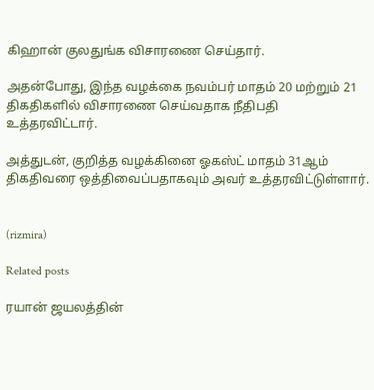கிஹான் குலதுங்க விசாரணை செய்தார்.

அதன்போது, இந்த வழக்கை நவம்பர் மாதம் 20 மற்றும் 21 திகதிகளில் விசாரணை செய்வதாக நீதிபதி உத்தரவிட்டார்.

அத்துடன், குறித்த வழக்கினை ஓகஸ்ட் மாதம் 31ஆம் திகதிவரை ஒத்திவைப்பதாகவும் அவர் உத்தரவிட்டுள்ளார்.


(rizmira)

Related posts

ரயான் ஜயலத்தின்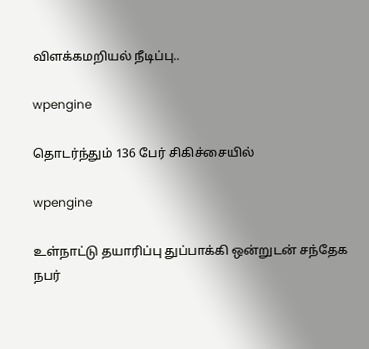விளக்கமறியல் நீடிப்பு..

wpengine

தொடர்ந்தும் 136 பேர் சிகிச்சையில்

wpengine

உள்நாட்டு தயாரிப்பு துப்பாக்கி ஒன்றுடன் சந்தேக நபர்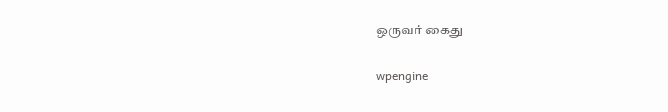ஒருவர் கைது

wpengine